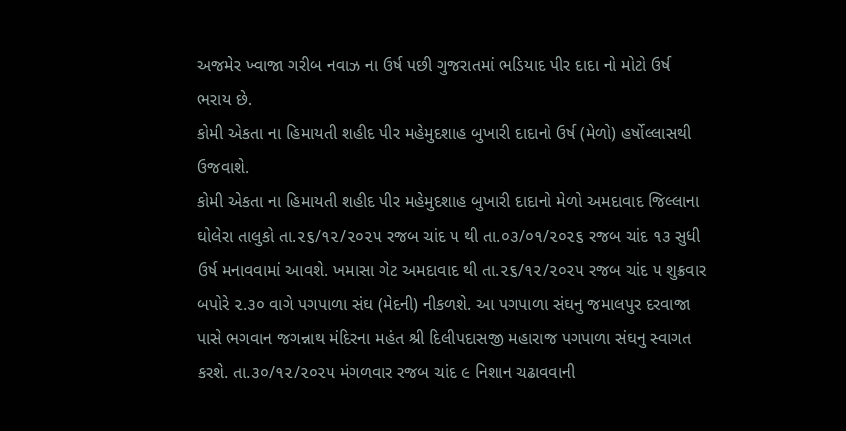અજમેર ખ્વાજા ગરીબ નવાઝ ના ઉર્ષ પછી ગુજરાતમાં ભડિયાદ પીર દાદા નો મોટો ઉર્ષ ભરાય છે.
કોમી એકતા ના હિમાયતી શહીદ પીર મહેમુદશાહ બુખારી દાદાનો ઉર્ષ (મેળો) હર્ષોલ્લાસથી ઉજવાશે.
કોમી એકતા ના હિમાયતી શહીદ પીર મહેમુદશાહ બુખારી દાદાનો મેળો અમદાવાદ જિલ્લાના ઘોલેરા તાલુકો તા.૨૬/૧૨/૨૦૨૫ રજબ ચાંદ ૫ થી તા.૦૩/૦૧/૨૦૨૬ રજબ ચાંદ ૧૩ સુધી ઉર્ષ મનાવવામાં આવશે. ખમાસા ગેટ અમદાવાદ થી તા.૨૬/૧૨/૨૦૨૫ રજબ ચાંદ ૫ શુક્રવાર બપોરે ૨.૩૦ વાગે પગપાળા સંઘ (મેદની) નીકળશે. આ પગપાળા સંઘનુ જમાલપુર દરવાજા પાસે ભગવાન જગન્નાથ મંદિરના મહંત શ્રી દિલીપદાસજી મહારાજ પગપાળા સંઘનુ સ્વાગત કરશે. તા.૩૦/૧૨/૨૦૨૫ મંગળવાર રજબ ચાંદ ૯ નિશાન ચઢાવવાની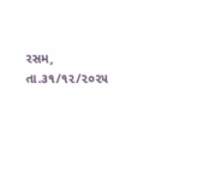રસમ, તા.૩૧/૧૨/૨૦૨૫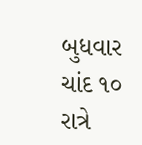બુધવાર ચાંદ ૧૦ રાત્રે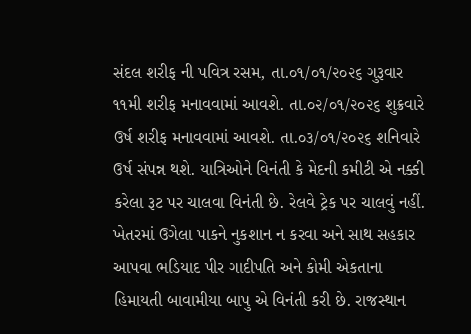સંદલ શરીફ ની પવિત્ર રસમ, તા.૦૧/૦૧/૨૦૨૬ ગુરૂવાર ૧૧મી શરીફ મનાવવામાં આવશે. તા.૦૨/૦૧/૨૦૨૬ શુક્રવારે ઉર્ષ શરીફ મનાવવામાં આવશે. તા.૦૩/૦૧/૨૦૨૬ શનિવારે ઉર્ષ સંપન્ન થશે. યાત્રિઓને વિનંતી કે મેદની કમીટી એ નક્કી કરેલા રૂટ પર ચાલવા વિનંતી છે. રેલવે ટ્રેક પર ચાલવું નહીં. ખેતરમાં ઉગેલા પાકને નુકશાન ન કરવા અને સાથ સહકાર આપવા ભડિયાદ પીર ગાદીપતિ અને કોમી એકતાના હિમાયતી બાવામીયા બાપુ એ વિનંતી કરી છે. રાજસ્થાન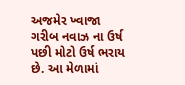અજમેર ખ્વાજા ગરીબ નવાઝ ના ઉર્ષ પછી મોટો ઉર્ષ ભરાય છે. આ મેળામાં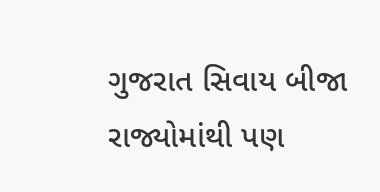ગુજરાત સિવાય બીજા રાજ્યોમાંથી પણ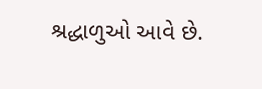શ્રદ્ધાળુઓ આવે છે.